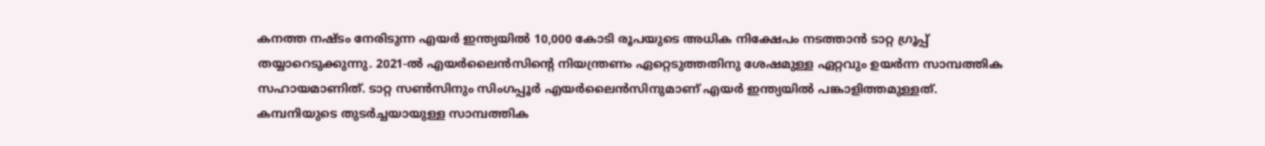കനത്ത നഷ്ടം നേരിടുന്ന എയർ ഇന്ത്യയിൽ 10,000 കോടി രൂപയുടെ അധിക നിക്ഷേപം നടത്താൻ ടാറ്റ ഗ്രൂപ്പ് തയ്യാറെടുക്കുന്നു. 2021-ൽ എയർലൈൻസിന്റെ നിയന്ത്രണം ഏറ്റെടുത്തതിനു ശേഷമുള്ള ഏറ്റവും ഉയർന്ന സാമ്പത്തിക സഹായമാണിത്. ടാറ്റ സൺസിനും സിംഗപ്പൂർ എയർലൈൻസിനുമാണ് എയർ ഇന്ത്യയിൽ പങ്കാളിത്തമുള്ളത്. കമ്പനിയുടെ തുടർച്ചയായുള്ള സാമ്പത്തിക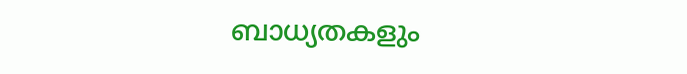ബാധ്യതകളും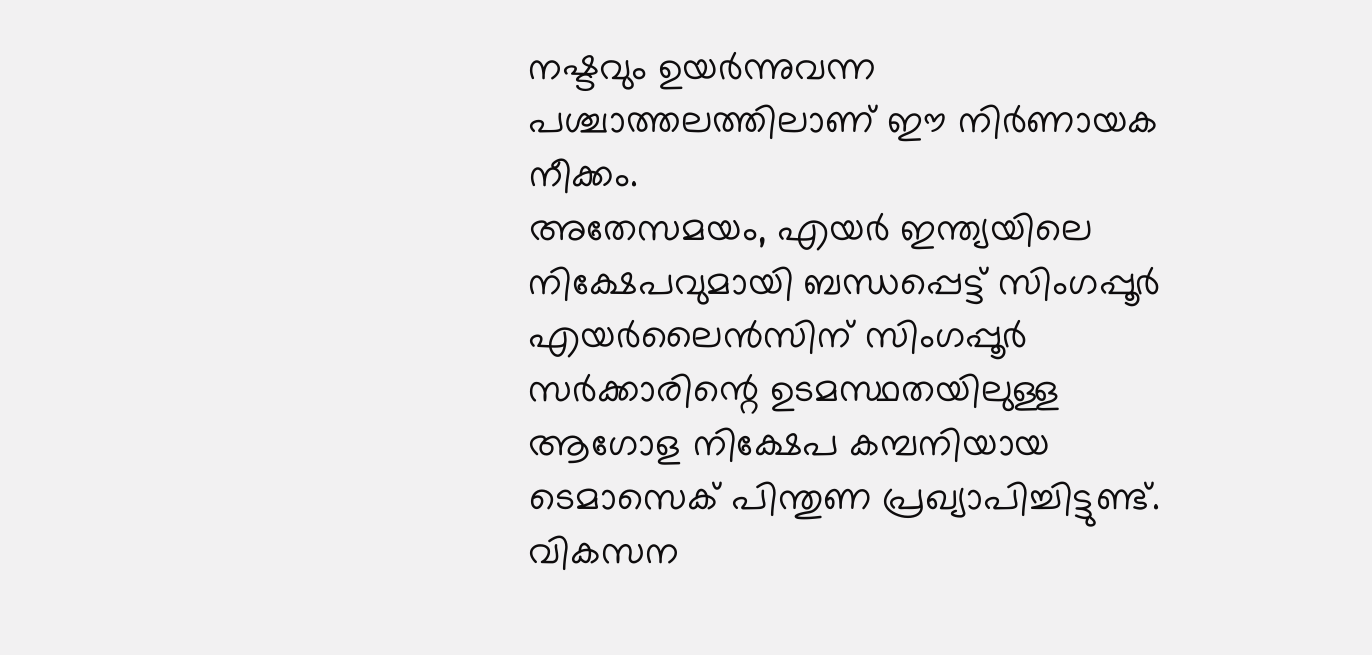നഷ്ടവും ഉയർന്നുവന്ന പശ്ചാത്തലത്തിലാണ് ഈ നിർണായക നീക്കം.
അതേസമയം, എയർ ഇന്ത്യയിലെ നിക്ഷേപവുമായി ബന്ധപ്പെട്ട് സിംഗപ്പൂർ എയർലൈൻസിന് സിംഗപ്പൂർ സർക്കാരിന്റെ ഉടമസ്ഥതയിലുള്ള ആഗോള നിക്ഷേപ കമ്പനിയായ ടെമാസെക് പിന്തുണ പ്രഖ്യാപിച്ചിട്ടുണ്ട്. വികസന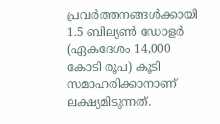പ്രവർത്തനങ്ങൾക്കായി 1.5 ബില്യൺ ഡോളർ (ഏകദേശം 14,000 കോടി രൂപ) കൂടി സമാഹരിക്കാനാണ് ലക്ഷ്യമിടുന്നത്.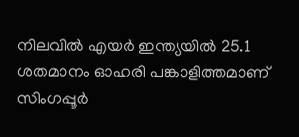നിലവിൽ എയർ ഇന്ത്യയിൽ 25.1 ശതമാനം ഓഹരി പങ്കാളിത്തമാണ് സിംഗപ്പൂർ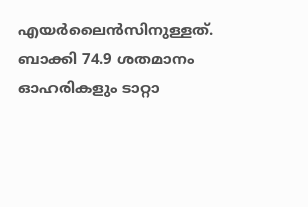എയർലൈൻസിനുള്ളത്. ബാക്കി 74.9 ശതമാനം ഓഹരികളും ടാറ്റാ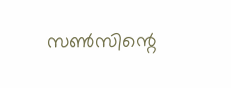സൺസിന്റെ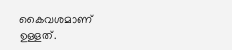കൈവശമാണ് ഉള്ളത്.